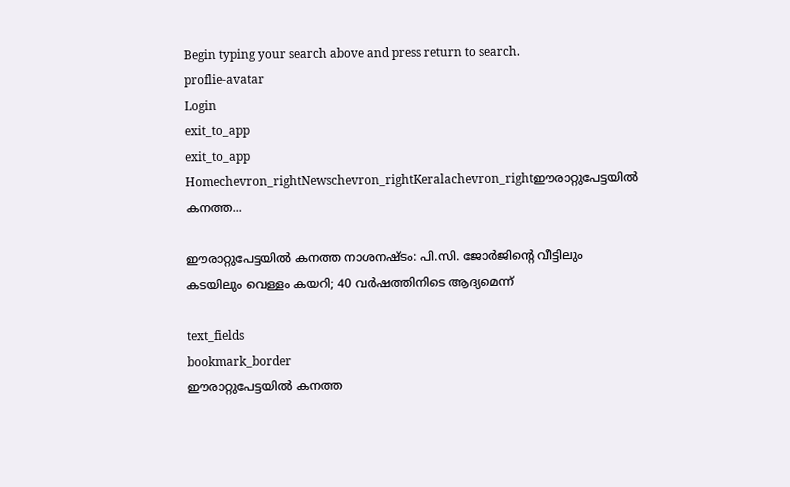Begin typing your search above and press return to search.
proflie-avatar
Login
exit_to_app
exit_to_app
Homechevron_rightNewschevron_rightKeralachevron_rightഈരാറ്റുപേട്ടയിൽ കനത്ത...

ഈരാറ്റുപേട്ടയിൽ കനത്ത നാശനഷ്ടം: പി.സി. ജോർജിന്റെ വീട്ടിലും കടയിലും വെള്ളം കയറി; 40 വർഷത്തിനിടെ ആദ്യമെന്ന്

text_fields
bookmark_border
ഈരാറ്റുപേട്ടയിൽ കനത്ത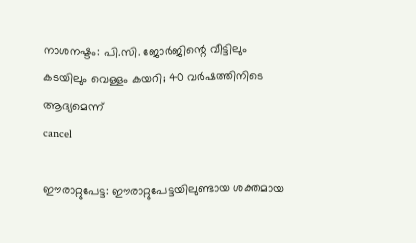നാശനഷ്ടം: പി.സി. ജോർജിന്റെ വീട്ടിലും കടയിലും വെള്ളം കയറി; 40 വർഷത്തിനിടെ ആദ്യമെന്ന്
cancel

ഈരാറ്റുപേട്ട: ഈരാറ്റുപേട്ടയിലുണ്ടായ ശക്തമായ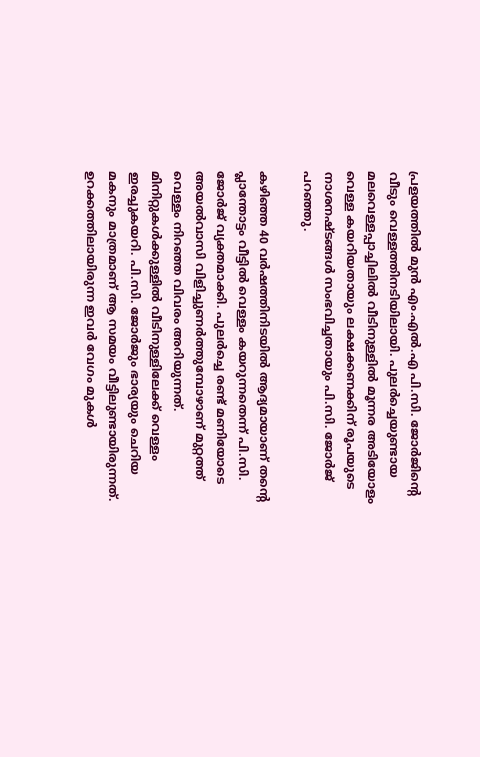പ്രളയത്തിൽ മുൻ എം.എൽ.എ പി.സി. ജോർജിന്റെ വീടും വെള്ളത്തിനടിയിലായി. പുലർച്ചെയുണ്ടായ മലവെള്ളപ്പാച്ചിലിൽ വീടിനുള്ളിൽ മൂന്നര അടിയോളം വെള്ള കയറിയതായും ലക്ഷക്കണക്കിന് രൂപയുടെ നാശനഷ്ടങ്ങൾ സംഭവിച്ചതായും പി.സി. ജോർജ് പറഞ്ഞു.

കഴിഞ്ഞ 40 വർഷത്തിനിടയിൽ ആദ്യമായാണ് തന്റെ പ്ലാന്തോട്ടം വീട്ടിൽ വെള്ളം കയറുന്നതെന്ന് പി.സി. ജോർജ് വ്യക്തമാക്കി. പുലർച്ചെ രണ്ട് മണിയോടെ അയൽവാസി വിളിച്ചുണർത്തുമ്പോഴാണ് മുറ്റത്ത് വെള്ളം നിറഞ്ഞ വിവരം അറിയുന്നത്. മിനിറ്റുകൾക്കുള്ളിൽ വീടിനുള്ളിലേക്ക് വെള്ളം ഇരച്ചുകയറി. പി.സി. ജോർജും ഭാര്യയും ചെറിയ മകനും മാത്രമാണ് ആ സമയം വീട്ടിലുണ്ടായിരുന്നത്. ഉറക്കത്തിലായിരുന്ന ഇവർ വേഗം മുകൾ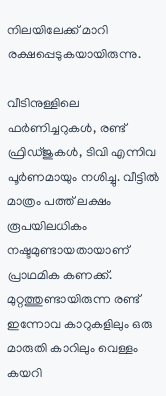നിലയിലേക്ക് മാറി രക്ഷപ്പെടുകയായിരുന്നു.

വീടിനുള്ളിലെ ഫർണിച്ചറുകൾ, രണ്ട് ഫ്രിഡ്ജുകൾ, ടിവി എന്നിവ പൂർണമായും നശിച്ചു. വീട്ടിൽ മാത്രം പത്ത് ലക്ഷം രൂപയിലധികം നഷ്ടമുണ്ടായതായാണ് പ്രാഥമിക കണക്ക്. മുറ്റത്തുണ്ടായിരുന്ന രണ്ട് ഇന്നോവ കാറുകളിലും ഒരു മാരുതി കാറിലും വെള്ളം കയറി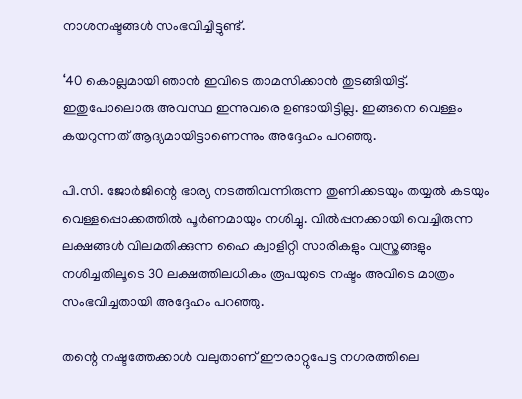നാശനഷ്ടങ്ങൾ സംഭവിച്ചിട്ടുണ്ട്.

‘40 കൊല്ലമായി ഞാൻ ഇവിടെ താമസിക്കാൻ തുടങ്ങിയിട്ട്. ഇതുപോലൊരു അവസ്ഥ ഇന്നുവരെ ഉണ്ടായിട്ടില്ല. ഇങ്ങനെ വെള്ളം കയറുന്നത് ആദ്യമായിട്ടാണെന്നും അദ്ദേഹം പറഞ്ഞു.

പി.സി. ജോർജിന്റെ ഭാര്യ നടത്തിവന്നിരുന്ന തുണിക്കടയും തയ്യൽ കടയും വെള്ളപ്പൊക്കത്തിൽ പൂർണമായും നശിച്ചു. വിൽപ്പനക്കായി വെച്ചിരുന്ന ലക്ഷങ്ങൾ വിലമതിക്കുന്ന ഹൈ ക്വാളിറ്റി സാരികളും വസ്ത്രങ്ങളും നശിച്ചതിലൂടെ 30 ലക്ഷത്തിലധികം രൂപയുടെ നഷ്ടം അവിടെ മാത്രം സംഭവിച്ചതായി അദ്ദേഹം പറഞ്ഞു.

തന്റെ നഷ്ടത്തേക്കാൾ വലുതാണ് ഈരാറ്റുപേട്ട നഗരത്തിലെ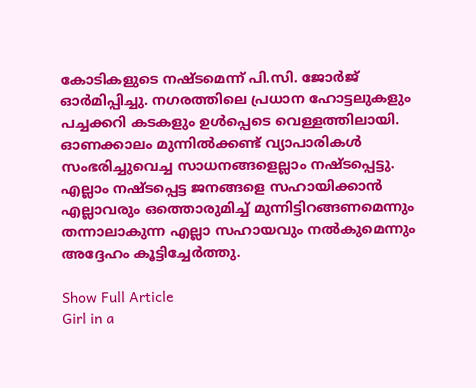കോടികളുടെ നഷ്ടമെന്ന് പി.സി. ജോർജ് ഓർമിപ്പിച്ചു. നഗരത്തിലെ പ്രധാന ഹോട്ടലുകളും പച്ചക്കറി കടകളും ഉൾപ്പെടെ വെള്ളത്തിലായി. ഓണക്കാലം മുന്നിൽക്കണ്ട് വ്യാപാരികൾ സംഭരിച്ചുവെച്ച സാധനങ്ങളെല്ലാം നഷ്ടപ്പെട്ടു. എല്ലാം നഷ്ടപ്പെട്ട ജനങ്ങളെ സഹായിക്കാൻ എല്ലാവരും ഒത്തൊരുമിച്ച് മുന്നിട്ടിറങ്ങണമെന്നും തന്നാലാകുന്ന എല്ലാ സഹായവും നൽകുമെന്നും അദ്ദേഹം കൂട്ടിച്ചേർത്തു.

Show Full Article
Girl in a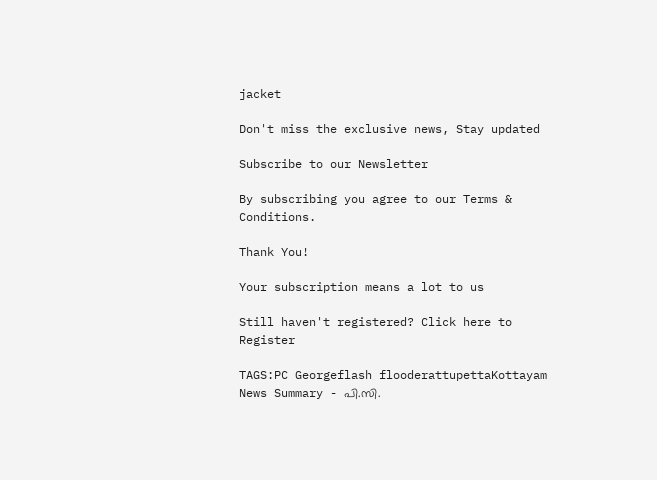jacket

Don't miss the exclusive news, Stay updated

Subscribe to our Newsletter

By subscribing you agree to our Terms & Conditions.

Thank You!

Your subscription means a lot to us

Still haven't registered? Click here to Register

TAGS:PC Georgeflash flooderattupettaKottayam
News Summary - പി.സി.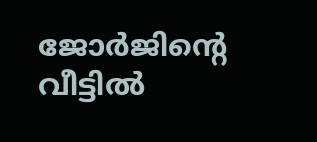ജോർജിന്റെ വീട്ടിൽ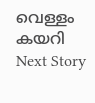വെള്ളം കയറി
Next Story